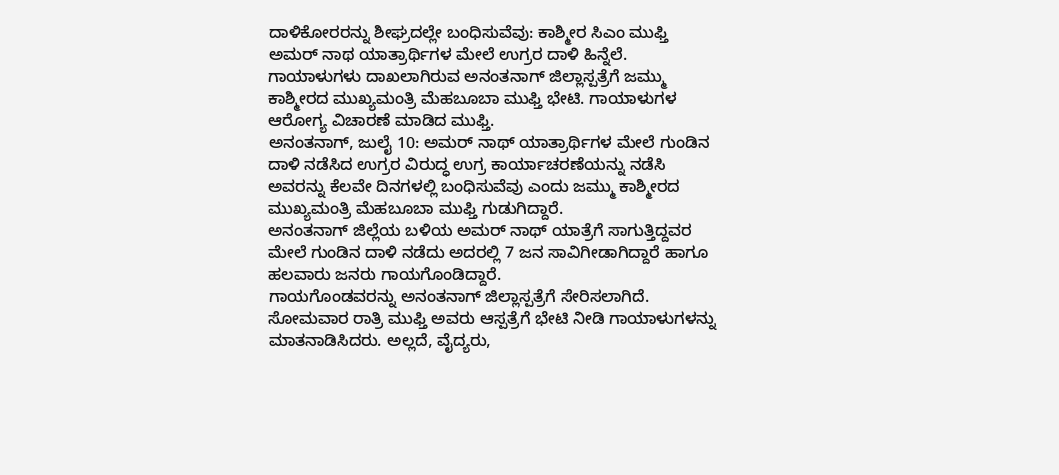ದಾಳಿಕೋರರನ್ನು ಶೀಘ್ರದಲ್ಲೇ ಬಂಧಿಸುವೆವು: ಕಾಶ್ಮೀರ ಸಿಎಂ ಮುಫ್ತಿ
ಅಮರ್ ನಾಥ ಯಾತ್ರಾರ್ಥಿಗಳ ಮೇಲೆ ಉಗ್ರರ ದಾಳಿ ಹಿನ್ನೆಲೆ. ಗಾಯಾಳುಗಳು ದಾಖಲಾಗಿರುವ ಅನಂತನಾಗ್ ಜಿಲ್ಲಾಸ್ಪತ್ರೆಗೆ ಜಮ್ಮು ಕಾಶ್ಮೀರದ ಮುಖ್ಯಮಂತ್ರಿ ಮೆಹಬೂಬಾ ಮುಫ್ತಿ ಭೇಟಿ. ಗಾಯಾಳುಗಳ ಆರೋಗ್ಯ ವಿಚಾರಣೆ ಮಾಡಿದ ಮುಫ್ತಿ.
ಅನಂತನಾಗ್, ಜುಲೈ 10: ಅಮರ್ ನಾಥ್ ಯಾತ್ರಾರ್ಥಿಗಳ ಮೇಲೆ ಗುಂಡಿನ ದಾಳಿ ನಡೆಸಿದ ಉಗ್ರರ ವಿರುದ್ಧ ಉಗ್ರ ಕಾರ್ಯಾಚರಣೆಯನ್ನು ನಡೆಸಿ ಅವರನ್ನು ಕೆಲವೇ ದಿನಗಳಲ್ಲಿ ಬಂಧಿಸುವೆವು ಎಂದು ಜಮ್ಮು ಕಾಶ್ಮೀರದ ಮುಖ್ಯಮಂತ್ರಿ ಮೆಹಬೂಬಾ ಮುಫ್ತಿ ಗುಡುಗಿದ್ದಾರೆ.
ಅನಂತನಾಗ್ ಜಿಲ್ಲೆಯ ಬಳಿಯ ಅಮರ್ ನಾಥ್ ಯಾತ್ರೆಗೆ ಸಾಗುತ್ತಿದ್ದವರ ಮೇಲೆ ಗುಂಡಿನ ದಾಳಿ ನಡೆದು ಅದರಲ್ಲಿ 7 ಜನ ಸಾವಿಗೀಡಾಗಿದ್ದಾರೆ ಹಾಗೂ ಹಲವಾರು ಜನರು ಗಾಯಗೊಂಡಿದ್ದಾರೆ.
ಗಾಯಗೊಂಡವರನ್ನು ಅನಂತನಾಗ್ ಜಿಲ್ಲಾಸ್ಪತ್ರೆಗೆ ಸೇರಿಸಲಾಗಿದೆ. ಸೋಮವಾರ ರಾತ್ರಿ ಮುಫ್ತಿ ಅವರು ಆಸ್ಪತ್ರೆಗೆ ಭೇಟಿ ನೀಡಿ ಗಾಯಾಳುಗಳನ್ನು ಮಾತನಾಡಿಸಿದರು. ಅಲ್ಲದೆ, ವೈದ್ಯರು,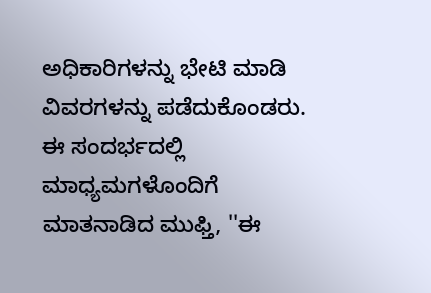ಅಧಿಕಾರಿಗಳನ್ನು ಭೇಟಿ ಮಾಡಿ ವಿವರಗಳನ್ನು ಪಡೆದುಕೊಂಡರು.
ಈ ಸಂದರ್ಭದಲ್ಲಿ ಮಾಧ್ಯಮಗಳೊಂದಿಗೆ ಮಾತನಾಡಿದ ಮುಫ್ತಿ, ''ಈ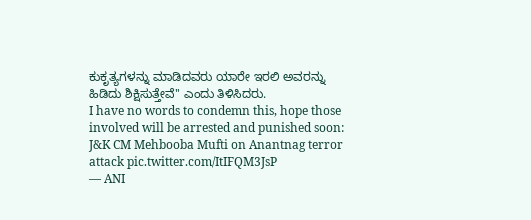ಕುಕೃತ್ಯಗಳನ್ನು ಮಾಡಿದವರು ಯಾರೇ ಇರಲಿ ಅವರನ್ನು ಹಿಡಿದು ಶಿಕ್ಷಿಸುತ್ತೇವೆ'' ಎಂದು ತಿಳಿಸಿದರು.
I have no words to condemn this, hope those involved will be arrested and punished soon: J&K CM Mehbooba Mufti on Anantnag terror attack pic.twitter.com/ItIFQM3JsP
— ANI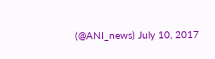(@ANI_news) July 10, 2017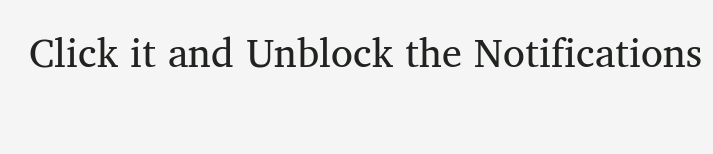Click it and Unblock the Notifications